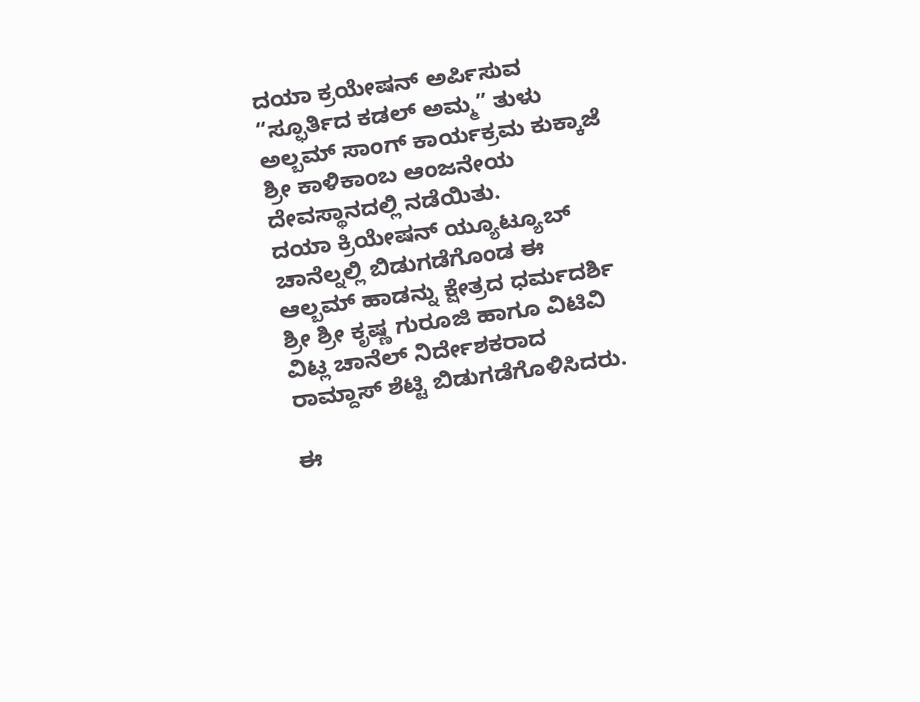ದಯಾ ಕ್ರಯೇಷನ್ ಅರ್ಪಿಸುವ “ಸ್ಫೂರ್ತಿದ ಕಡಲ್ ಅಮ್ಮ” ತುಳು ಅಲ್ಬಮ್ ಸಾಂಗ್ ಕಾರ್ಯಕ್ರಮ ಕುಕ್ಕಾಜೆ ಶ್ರೀ ಕಾಳಿಕಾಂಬ ಆಂಜನೇಯ ದೇವಸ್ಥಾನದಲ್ಲಿ ನಡೆಯಿತು.
ದಯಾ ಕ್ರಿಯೇಷನ್ ಯ್ಯೂಟ್ಯೂಬ್ ಚಾನೆಲ್ನಲ್ಲಿ ಬಿಡುಗಡೆಗೊಂಡ ಈ ಆಲ್ಬಮ್ ಹಾಡನ್ನು ಕ್ಷೇತ್ರದ ಧರ್ಮದರ್ಶಿ ಶ್ರೀ ಶ್ರೀ ಕೃಷ್ಣ ಗುರೂಜಿ ಹಾಗೂ ವಿಟಿವಿ ವಿಟ್ಲ ಚಾನೆಲ್ ನಿರ್ದೇಶಕರಾದ ರಾಮ್ದಾಸ್ ಶೆಟ್ಟಿ ಬಿಡುಗಡೆಗೊಳಿಸಿದರು.

ಈ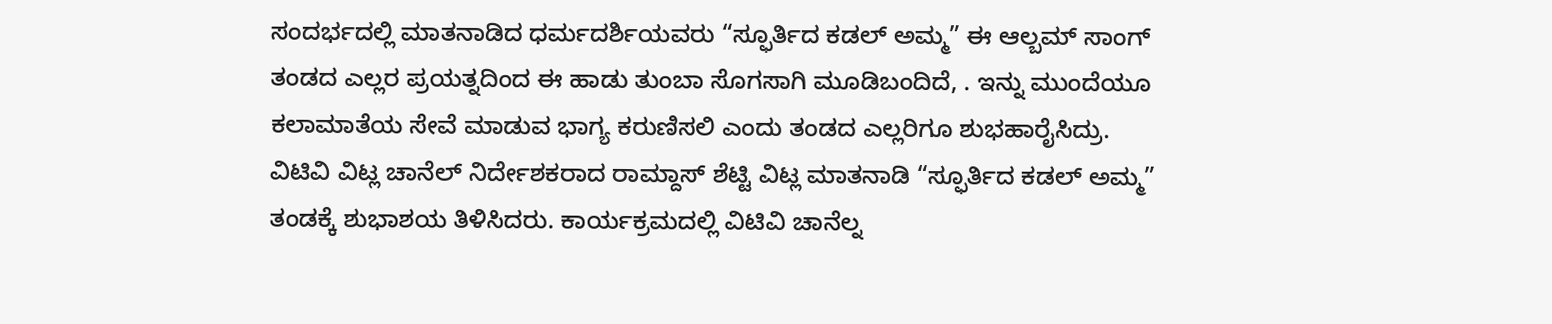ಸಂದರ್ಭದಲ್ಲಿ ಮಾತನಾಡಿದ ಧರ್ಮದರ್ಶಿಯವರು “ಸ್ಫೂರ್ತಿದ ಕಡಲ್ ಅಮ್ಮ” ಈ ಆಲ್ಬಮ್ ಸಾಂಗ್ ತಂಡದ ಎಲ್ಲರ ಪ್ರಯತ್ನದಿಂದ ಈ ಹಾಡು ತುಂಬಾ ಸೊಗಸಾಗಿ ಮೂಡಿಬಂದಿದೆ, . ಇನ್ನು ಮುಂದೆಯೂ ಕಲಾಮಾತೆಯ ಸೇವೆ ಮಾಡುವ ಭಾಗ್ಯ ಕರುಣಿಸಲಿ ಎಂದು ತಂಡದ ಎಲ್ಲರಿಗೂ ಶುಭಹಾರೈಸಿದ್ರು.
ವಿಟಿವಿ ವಿಟ್ಲ ಚಾನೆಲ್ ನಿರ್ದೇಶಕರಾದ ರಾಮ್ದಾಸ್ ಶೆಟ್ಟಿ ವಿಟ್ಲ ಮಾತನಾಡಿ “ಸ್ಫೂರ್ತಿದ ಕಡಲ್ ಅಮ್ಮ” ತಂಡಕ್ಕೆ ಶುಭಾಶಯ ತಿಳಿಸಿದರು. ಕಾರ್ಯಕ್ರಮದಲ್ಲಿ ವಿಟಿವಿ ಚಾನೆಲ್ನ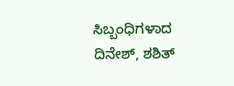ಸಿಬ್ಬಂಧಿಗಳಾದ ದಿನೇಶ್, ಶಶಿತ್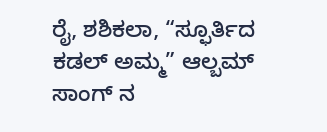ರೈ, ಶಶಿಕಲಾ, “ಸ್ಫೂರ್ತಿದ ಕಡಲ್ ಅಮ್ಮ” ಆಲ್ಬಮ್ ಸಾಂಗ್ ನ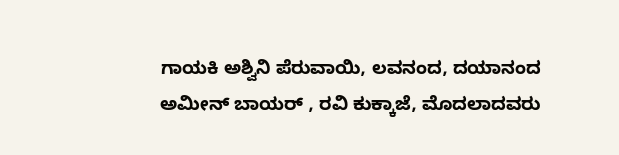ಗಾಯಕಿ ಅಶ್ವಿನಿ ಪೆರುವಾಯಿ, ಲವನಂದ, ದಯಾನಂದ ಅಮೀನ್ ಬಾಯರ್ , ರವಿ ಕುಕ್ಕಾಜೆ, ಮೊದಲಾದವರು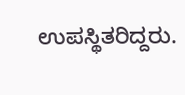ಉಪಸ್ಥಿತರಿದ್ದರು.